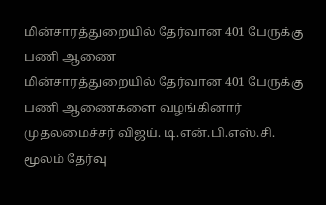மின்சாரத்துறையில் தேர்வான 401 பேருக்கு பணி ஆணை
மின்சாரத்துறையில் தேர்வான 401 பேருக்கு பணி ஆணைகளை வழங்கினார் முதலமைச்சர் விஜய். டி.என்.பி.எஸ்.சி. மூலம் தேர்வு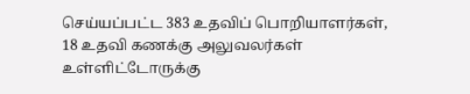செய்யப்பட்ட 383 உதவிப் பொறியாளர்கள், 18 உதவி கணக்கு அலுவலர்கள் உள்ளிட்டோருக்கு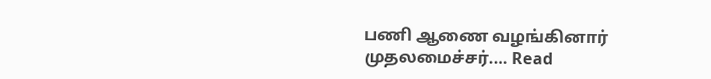பணி ஆணை வழங்கினார் முதலமைச்சர்.… Read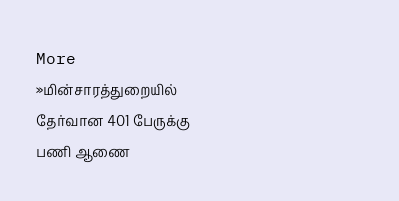More »மின்சாரத்துறையில் தேர்வான 401 பேருக்கு பணி ஆணை